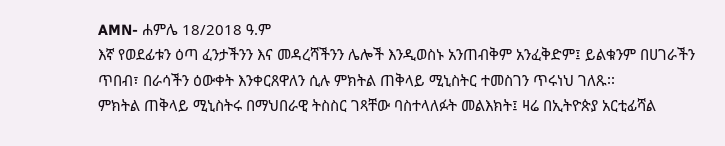AMN- ሐምሌ 18/2018 ዓ.ም
እኛ የወደፊቱን ዕጣ ፈንታችንን እና መዳረሻችንን ሌሎች እንዲወስኑ አንጠብቅም አንፈቅድም፤ ይልቁንም በሀገራችን ጥበብ፣ በራሳችን ዕውቀት እንቀርጸዋለን ሲሉ ምክትል ጠቅላይ ሚኒስትር ተመስገን ጥሩነህ ገለጹ፡፡
ምክትል ጠቅላይ ሚኒስትሩ በማህበራዊ ትስስር ገጻቸው ባስተላለፉት መልእክት፤ ዛሬ በኢትዮጵያ አርቲፊሻል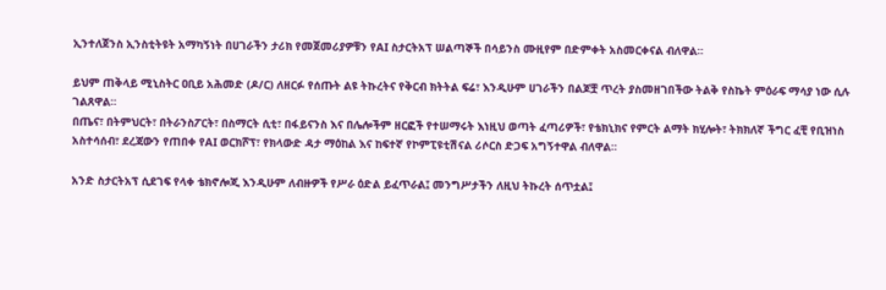ኢንተለጀንስ ኢንስቲትዩት አማካኝነት በሀገራችን ታሪክ የመጀመሪያዎቹን የAI ስታርትአፕ ሠልጣኞች በሳይንስ ሙዚየም በድምቀት አስመርቀናል ብለዋል።

ይህም ጠቅላይ ሚኒስትር ዐቢይ አሕመድ (ዶ/ር) ለዘርፉ የሰጡት ልዩ ትኩረትና የቅርብ ክትትል ፍሬ፣ እንዲሁም ሀገራችን በልጆቿ ጥረት ያስመዘገበችው ትልቅ የስኬት ምዕራፍ ማሳያ ነው ሲሉ ገልጸዋል።
በጤና፣ በትምህርት፣ በትራንስፖርት፣ በስማርት ሲቲ፣ በፋይናንስ እና በሌሎችም ዘርፎች የተሠማሩት እነዚህ ወጣት ፈጣሪዎች፣ የቴክኒክና የምርት ልማት ክሂሎት፣ ትክክለኛ ችግር ፈቺ የቢዝነስ አስተሳሰብ፣ ደረጃውን የጠበቀ የAI ወርክሾፕ፣ የክላውድ ዳታ ማዕከል እና ከፍተኛ የኮምፒዩቲሽናል ሪሶርስ ድጋፍ አግኝተዋል ብለዋል።

አንድ ስታርትአፕ ሲደገፍ የላቀ ቴክኖሎጂ እንዲሁም ለብዙዎች የሥራ ዕድል ይፈጥራል፤ መንግሥታችን ለዚህ ትኩረት ሰጥቷል፤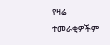የዛሬ ተመራቂዎችም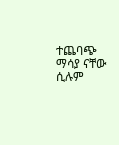ተጨባጭ ማሳያ ናቸው ሲሉም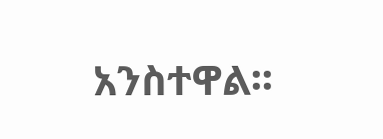አንስተዋል፡፡